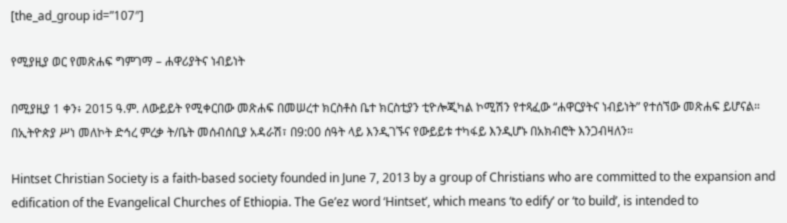[the_ad_group id=”107″]

የሚያዚያ ወር የመጽሐፍ ግምገማ – ሐዋሪያትና ነብይነት

በሚያዚያ 1 ቀን፥ 2015 ዓ.ም. ለውይይት የሚቀርበው መጽሐፍ በመሠረተ ክርስቶስ ቤተ ክርስቲያን ቲዮሎጂካል ኮሚሽን የተጻፈው “ሐዋርያትና ነብይነት” የተሰኘው መጽሐፍ ይሆናል። በኢትዮጵያ ሥነ መለኮት ድኅረ ምረቃ ት/ቤት መሰብሰቢያ አዳራሽ፣ በ9:00 ሰዓት ላይ እንዲገኙና የውይይቱ ተካፋይ እንዲሆኑ በአክብሮት እንጋብዛለን።

Hintset Christian Society is a faith-based society founded in June 7, 2013 by a group of Christians who are committed to the expansion and edification of the Evangelical Churches of Ethiopia. The Ge’ez word ‘Hintset’, which means ‘to edify’ or ‘to build’, is intended to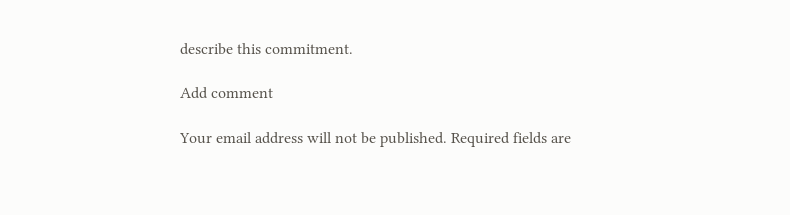describe this commitment.

Add comment

Your email address will not be published. Required fields are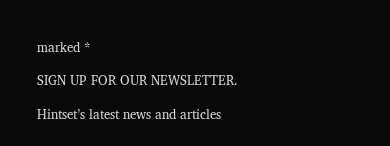marked *

SIGN UP FOR OUR NEWSLETTER.

Hintset’s latest news and articles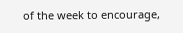of the week to encourage,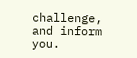challenge, and inform you.